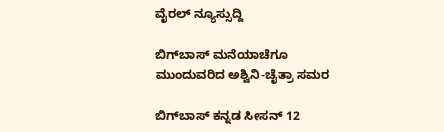ವೈರಲ್ ನ್ಯೂಸ್ಸುದ್ದಿ

ಬಿಗ್‌ಬಾಸ್ ಮನೆಯಾಚೆಗೂ ಮುಂದುವರಿದ ಅಶ್ವಿನಿ-ಚೈತ್ರಾ ಸಮರ

ಬಿಗ್‌ಬಾಸ್ ಕನ್ನಡ ಸೀಸನ್ 12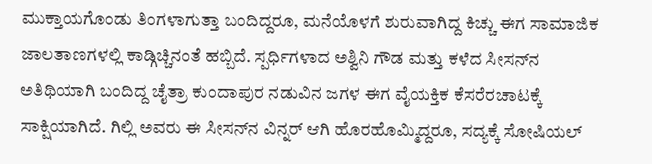ಮುಕ್ತಾಯಗೊಂಡು ತಿಂಗಳಾಗುತ್ತಾ ಬಂದಿದ್ದರೂ, ಮನೆಯೊಳಗೆ ಶುರುವಾಗಿದ್ದ ಕಿಚ್ಚು ಈಗ ಸಾಮಾಜಿಕ ಜಾಲತಾಣಗಳಲ್ಲಿ ಕಾಡ್ಗಿಚ್ಚಿನಂತೆ ಹಬ್ಬಿದೆ. ಸ್ಪರ್ಧಿಗಳಾದ ಅಶ್ವಿನಿ ಗೌಡ ಮತ್ತು ಕಳೆದ ಸೀಸನ್‌ನ ಅತಿಥಿಯಾಗಿ ಬಂದಿದ್ದ ಚೈತ್ರಾ ಕುಂದಾಪುರ ನಡುವಿನ ಜಗಳ ಈಗ ವೈಯಕ್ತಿಕ ಕೆಸರೆರಚಾಟಕ್ಕೆ ಸಾಕ್ಷಿಯಾಗಿದೆ. ಗಿಲ್ಲಿ ಅವರು ಈ ಸೀಸನ್‌ನ ವಿನ್ನರ್ ಆಗಿ ಹೊರಹೊಮ್ಮಿದ್ದರೂ, ಸದ್ಯಕ್ಕೆ ಸೋಷಿಯಲ್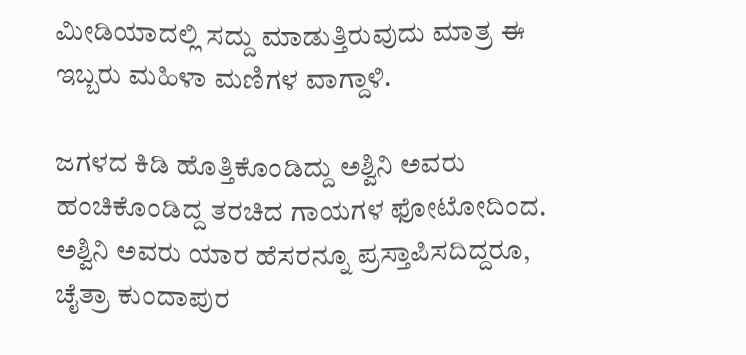ಮೀಡಿಯಾದಲ್ಲಿ ಸದ್ದು ಮಾಡುತ್ತಿರುವುದು ಮಾತ್ರ ಈ ಇಬ್ಬರು ಮಹಿಳಾ ಮಣಿಗಳ ವಾಗ್ದಾಳಿ.

ಜಗಳದ ಕಿಡಿ ಹೊತ್ತಿಕೊಂಡಿದ್ದು ಅಶ್ವಿನಿ ಅವರು ಹಂಚಿಕೊಂಡಿದ್ದ ತರಚಿದ ಗಾಯಗಳ ಫೋಟೋದಿಂದ. ಅಶ್ವಿನಿ ಅವರು ಯಾರ ಹೆಸರನ್ನೂ ಪ್ರಸ್ತಾಪಿಸದಿದ್ದರೂ, ಚೈತ್ರಾ ಕುಂದಾಪುರ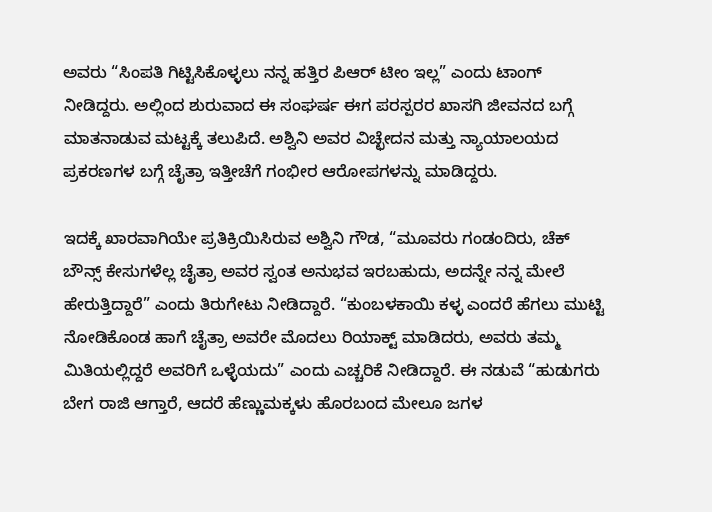ಅವರು “ಸಿಂಪತಿ ಗಿಟ್ಟಿಸಿಕೊಳ್ಳಲು ನನ್ನ ಹತ್ತಿರ ಪಿಆರ್ ಟೀಂ ಇಲ್ಲ” ಎಂದು ಟಾಂಗ್ ನೀಡಿದ್ದರು. ಅಲ್ಲಿಂದ ಶುರುವಾದ ಈ ಸಂಘರ್ಷ ಈಗ ಪರಸ್ಪರರ ಖಾಸಗಿ ಜೀವನದ ಬಗ್ಗೆ ಮಾತನಾಡುವ ಮಟ್ಟಕ್ಕೆ ತಲುಪಿದೆ. ಅಶ್ವಿನಿ ಅವರ ವಿಚ್ಛೇದನ ಮತ್ತು ನ್ಯಾಯಾಲಯದ ಪ್ರಕರಣಗಳ ಬಗ್ಗೆ ಚೈತ್ರಾ ಇತ್ತೀಚೆಗೆ ಗಂಭೀರ ಆರೋಪಗಳನ್ನು ಮಾಡಿದ್ದರು.

ಇದಕ್ಕೆ ಖಾರವಾಗಿಯೇ ಪ್ರತಿಕ್ರಿಯಿಸಿರುವ ಅಶ್ವಿನಿ ಗೌಡ, “ಮೂವರು ಗಂಡಂದಿರು, ಚೆಕ್ ಬೌನ್ಸ್ ಕೇಸುಗಳೆಲ್ಲ ಚೈತ್ರಾ ಅವರ ಸ್ವಂತ ಅನುಭವ ಇರಬಹುದು, ಅದನ್ನೇ ನನ್ನ ಮೇಲೆ ಹೇರುತ್ತಿದ್ದಾರೆ” ಎಂದು ತಿರುಗೇಟು ನೀಡಿದ್ದಾರೆ. “ಕುಂಬಳಕಾಯಿ ಕಳ್ಳ ಎಂದರೆ ಹೆಗಲು ಮುಟ್ಟಿ ನೋಡಿಕೊಂಡ ಹಾಗೆ ಚೈತ್ರಾ ಅವರೇ ಮೊದಲು ರಿಯಾಕ್ಟ್ ಮಾಡಿದರು, ಅವರು ತಮ್ಮ ಮಿತಿಯಲ್ಲಿದ್ದರೆ ಅವರಿಗೆ ಒಳ್ಳೆಯದು” ಎಂದು ಎಚ್ಚರಿಕೆ ನೀಡಿದ್ದಾರೆ. ಈ ನಡುವೆ “ಹುಡುಗರು ಬೇಗ ರಾಜಿ ಆಗ್ತಾರೆ, ಆದರೆ ಹೆಣ್ಣುಮಕ್ಕಳು ಹೊರಬಂದ ಮೇಲೂ ಜಗಳ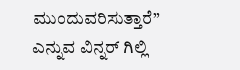ಮುಂದುವರಿಸುತ್ತಾರೆ” ಎನ್ನುವ ವಿನ್ನರ್ ಗಿಲ್ಲಿ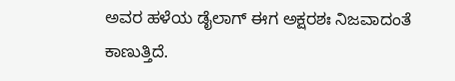ಅವರ ಹಳೆಯ ಡೈಲಾಗ್ ಈಗ ಅಕ್ಷರಶಃ ನಿಜವಾದಂತೆ ಕಾಣುತ್ತಿದೆ.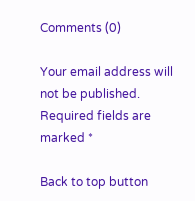Comments (0)

Your email address will not be published. Required fields are marked *

Back to top button